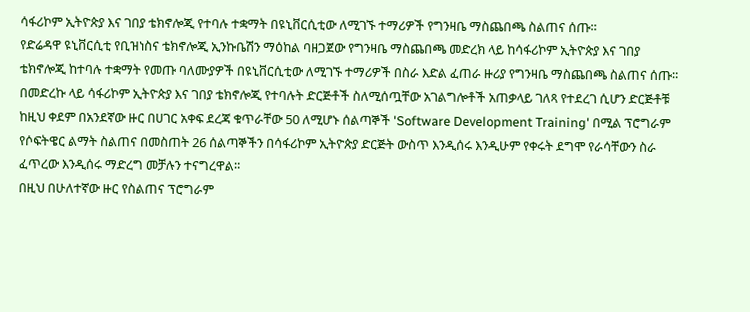ሳፋሪኮም ኢትዮጵያ እና ገበያ ቴክኖሎጂ የተባሉ ተቋማት በዩኒቨርሲቲው ለሚገኙ ተማሪዎች የግንዛቤ ማስጨበጫ ስልጠና ሰጡ።
የድሬዳዋ ዩኒቨርሲቲ የቢዝነስና ቴክኖሎጂ ኢንኩቤሽን ማዕከል ባዘጋጀው የግንዛቤ ማስጨበጫ መድረክ ላይ ከሳፋሪኮም ኢትዮጵያ እና ገበያ ቴክኖሎጂ ከተባሉ ተቋማት የመጡ ባለሙያዎች በዩኒቨርሲቲው ለሚገኙ ተማሪዎች በስራ እድል ፈጠራ ዙሪያ የግንዛቤ ማስጨበጫ ስልጠና ሰጡ።
በመድረኩ ላይ ሳፋሪኮም ኢትዮጵያ እና ገበያ ቴክኖሎጂ የተባሉት ድርጅቶች ስለሚሰጧቸው አገልግሎቶች አጠቃላይ ገለጻ የተደረገ ሲሆን ድርጅቶቹ ከዚህ ቀደም በአንደኛው ዙር በሀገር አቀፍ ደረጃ ቁጥራቸው 50 ለሚሆኑ ሰልጣኞች 'Software Development Training' በሚል ፕሮግራም የሶፍትዌር ልማት ስልጠና በመስጠት 26 ሰልጣኞችን በሳፋሪኮም ኢትዮጵያ ድርጅት ውስጥ እንዲሰሩ እንዲሁም የቀሩት ደግሞ የራሳቸውን ስራ ፈጥረው እንዲሰሩ ማድረግ መቻሉን ተናግረዋል።
በዚህ በሁለተኛው ዙር የስልጠና ፕሮግራም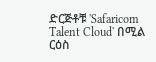ድርጅቶቹ 'Safaricom Talent Cloud' በሚል ርዕስ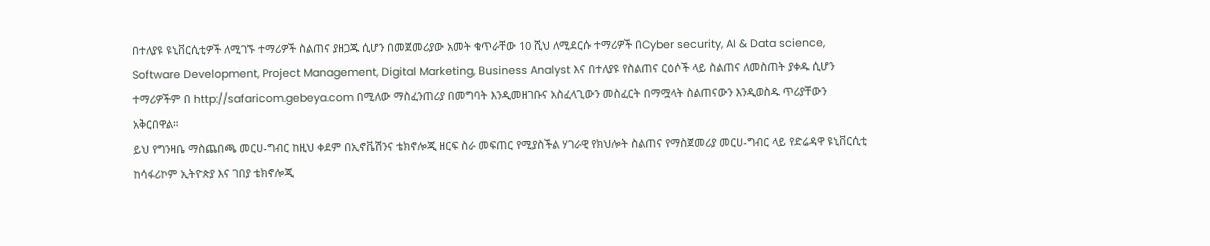በተለያዩ ዩኒቨርሲቲዎች ለሚገኙ ተማሪዎች ስልጠና ያዘጋጁ ሲሆን በመጀመሪያው አመት ቁጥራቸው 10 ሺህ ለሚደርሱ ተማሪዎች በCyber security, AI & Data science, Software Development, Project Management, Digital Marketing, Business Analyst እና በተለያዩ የስልጠና ርዕሶች ላይ ስልጠና ለመስጠት ያቀዱ ሲሆን ተማሪዎችም በ http://safaricom.gebeya.com በሚለው ማስፈንጠሪያ በመግባት እንዲመዘገቡና አስፈላጊውን መስፈርት በማሟላት ስልጠናውን እንዲወስዱ ጥሪያቸውን አቅርበዋል።
ይህ የግንዛቤ ማስጨበጫ መርሀ-ግብር ከዚህ ቀደም በኢኖቬሽንና ቴክኖሎጂ ዘርፍ ስራ መፍጠር የሚያስችል ሃገራዊ የክህሎት ስልጠና የማስጀመሪያ መርሀ-ግብር ላይ የድሬዳዋ ዩኒቨርሲቲ ከሳፋሪኮም ኢትዮጵያ እና ገበያ ቴክኖሎጂ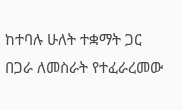ከተባሉ ሁለት ተቋማት ጋር በጋራ ለመስራት የተፈራረመው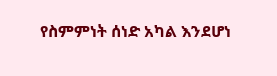የስምምነት ሰነድ አካል እንደሆነ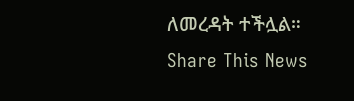ለመረዳት ተችሏል።
Share This News